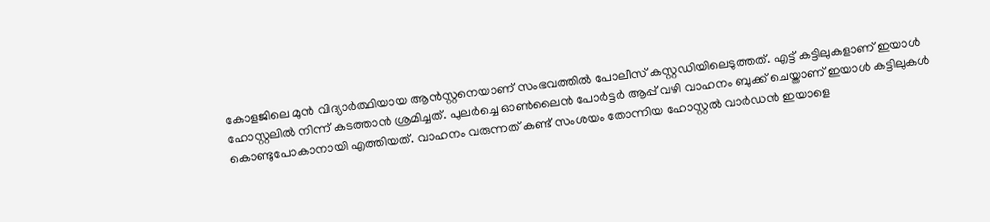കോളജിലെ മുൻ വിദ്യാർത്ഥിയായ ആൻസ്റ്റനെയാണ് സംഭവത്തിൽ പോലീസ് കസ്റ്റഡിയിലെടുത്തത്. എട്ട് കട്ടിലുകളാണ് ഇയാൾ ഹോസ്റ്റലിൽ നിന്ന് കടത്താൻ ശ്രമിച്ചത്. പുലർച്ചെ ഓൺലൈൻ പോർട്ടർ ആപ്പ് വഴി വാഹനം ബുക്ക് ചെയ്താണ് ഇയാൾ കട്ടിലുകൾ കൊണ്ടുപോകാനായി എത്തിയത്. വാഹനം വരുന്നത് കണ്ട് സംശയം തോന്നിയ ഹോസ്റ്റൽ വാർഡൻ ഇയാളെ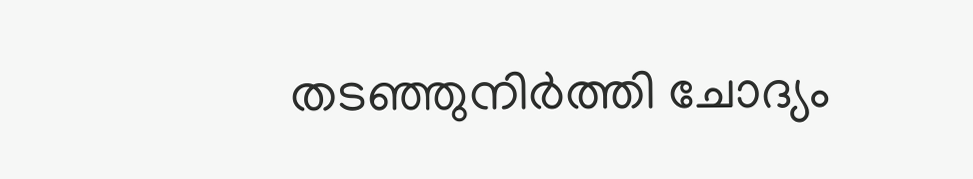തടഞ്ഞുനിർത്തി ചോദ്യം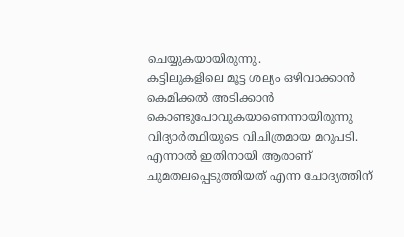ചെയ്യുകയായിരുന്നു.
കട്ടിലുകളിലെ മൂട്ട ശല്യം ഒഴിവാക്കാൻ കെമിക്കൽ അടിക്കാൻ കൊണ്ടുപോവുകയാണെന്നായിരുന്നു വിദ്യാർത്ഥിയുടെ വിചിത്രമായ മറുപടി. എന്നാൽ ഇതിനായി ആരാണ് ചുമതലപ്പെടുത്തിയത് എന്ന ചോദ്യത്തിന്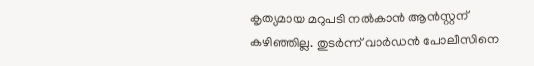കൃത്യമായ മറുപടി നൽകാൻ ആൻസ്റ്റന് കഴിഞ്ഞില്ല. തുടർന്ന് വാർഡൻ പോലീസിനെ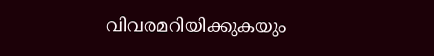വിവരമറിയിക്കുകയും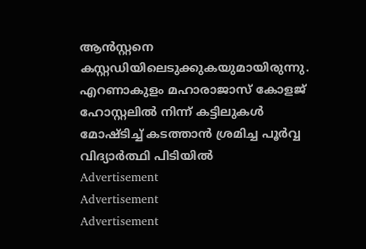ആൻസ്റ്റനെ കസ്റ്റഡിയിലെടുക്കുകയുമായിരുന്നു.
എറണാകുളം മഹാരാജാസ് കോളജ് ഹോസ്റ്റലിൽ നിന്ന് കട്ടിലുകൾ മോഷ്ടിച്ച് കടത്താൻ ശ്രമിച്ച പൂർവ്വ വിദ്യാർത്ഥി പിടിയിൽ
Advertisement
Advertisement
Advertisement